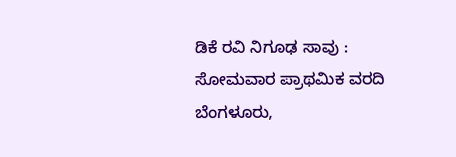ಡಿಕೆ ರವಿ ನಿಗೂಢ ಸಾವು : ಸೋಮವಾರ ಪ್ರಾಥಮಿಕ ವರದಿ
ಬೆಂಗಳೂರು,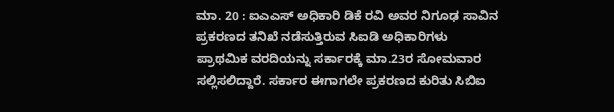ಮಾ. 20 : ಐಎಎಸ್ ಅಧಿಕಾರಿ ಡಿಕೆ ರವಿ ಅವರ ನಿಗೂಢ ಸಾವಿನ ಪ್ರಕರಣದ ತನಿಖೆ ನಡೆಸುತ್ತಿರುವ ಸಿಐಡಿ ಅಧಿಕಾರಿಗಳು ಪ್ರಾಥಮಿಕ ವರದಿಯನ್ನು ಸರ್ಕಾರಕ್ಕೆ ಮಾ.23ರ ಸೋಮವಾರ ಸಲ್ಲಿಸಲಿದ್ದಾರೆ. ಸರ್ಕಾರ ಈಗಾಗಲೇ ಪ್ರಕರಣದ ಕುರಿತು ಸಿಬಿಐ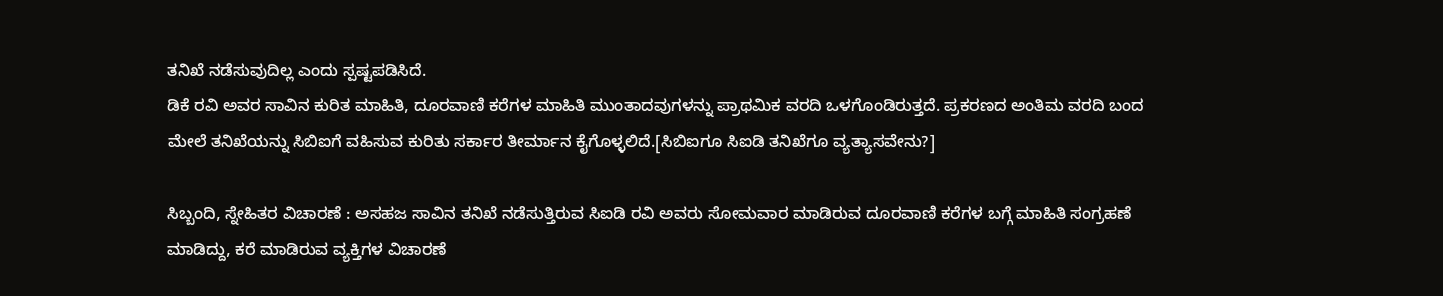ತನಿಖೆ ನಡೆಸುವುದಿಲ್ಲ ಎಂದು ಸ್ಪಷ್ಟಪಡಿಸಿದೆ.
ಡಿಕೆ ರವಿ ಅವರ ಸಾವಿನ ಕುರಿತ ಮಾಹಿತಿ, ದೂರವಾಣಿ ಕರೆಗಳ ಮಾಹಿತಿ ಮುಂತಾದವುಗಳನ್ನು ಪ್ರಾಥಮಿಕ ವರದಿ ಒಳಗೊಂಡಿರುತ್ತದೆ. ಪ್ರಕರಣದ ಅಂತಿಮ ವರದಿ ಬಂದ ಮೇಲೆ ತನಿಖೆಯನ್ನು ಸಿಬಿಐಗೆ ವಹಿಸುವ ಕುರಿತು ಸರ್ಕಾರ ತೀರ್ಮಾನ ಕೈಗೊಳ್ಳಲಿದೆ.[ಸಿಬಿಐಗೂ ಸಿಐಡಿ ತನಿಖೆಗೂ ವ್ಯತ್ಯಾಸವೇನು?]

ಸಿಬ್ಬಂದಿ, ಸ್ನೇಹಿತರ ವಿಚಾರಣೆ : ಅಸಹಜ ಸಾವಿನ ತನಿಖೆ ನಡೆಸುತ್ತಿರುವ ಸಿಐಡಿ ರವಿ ಅವರು ಸೋಮವಾರ ಮಾಡಿರುವ ದೂರವಾಣಿ ಕರೆಗಳ ಬಗ್ಗೆ ಮಾಹಿತಿ ಸಂಗ್ರಹಣೆ ಮಾಡಿದ್ದು, ಕರೆ ಮಾಡಿರುವ ವ್ಯಕ್ತಿಗಳ ವಿಚಾರಣೆ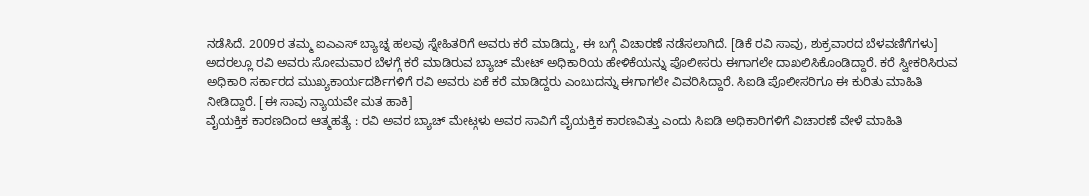ನಡೆಸಿದೆ. 2009ರ ತಮ್ಮ ಐಎಎಸ್ ಬ್ಯಾಚ್ನ ಹಲವು ಸ್ನೇಹಿತರಿಗೆ ಅವರು ಕರೆ ಮಾಡಿದ್ದು, ಈ ಬಗ್ಗೆ ವಿಚಾರಣೆ ನಡೆಸಲಾಗಿದೆ. [ಡಿಕೆ ರವಿ ಸಾವು, ಶುಕ್ರವಾರದ ಬೆಳವಣಿಗೆಗಳು]
ಅದರಲ್ಲೂ ರವಿ ಅವರು ಸೋಮವಾರ ಬೆಳಗ್ಗೆ ಕರೆ ಮಾಡಿರುವ ಬ್ಯಾಚ್ ಮೇಟ್ ಅಧಿಕಾರಿಯ ಹೇಳಿಕೆಯನ್ನು ಪೊಲೀಸರು ಈಗಾಗಲೇ ದಾಖಲಿಸಿಕೊಂಡಿದ್ದಾರೆ. ಕರೆ ಸ್ವೀಕರಿಸಿರುವ ಅಧಿಕಾರಿ ಸರ್ಕಾರದ ಮುಖ್ಯಕಾರ್ಯದರ್ಶಿಗಳಿಗೆ ರವಿ ಅವರು ಏಕೆ ಕರೆ ಮಾಡಿದ್ದರು ಎಂಬುದನ್ನು ಈಗಾಗಲೇ ವಿವರಿಸಿದ್ದಾರೆ. ಸಿಐಡಿ ಪೊಲೀಸರಿಗೂ ಈ ಕುರಿತು ಮಾಹಿತಿ ನೀಡಿದ್ದಾರೆ. [ಈ ಸಾವು ನ್ಯಾಯವೇ ಮತ ಹಾಕಿ]
ವೈಯಕ್ತಿಕ ಕಾರಣದಿಂದ ಆತ್ಮಹತ್ಯೆ : ರವಿ ಅವರ ಬ್ಯಾಚ್ ಮೇಟ್ಗಳು ಅವರ ಸಾವಿಗೆ ವೈಯಕ್ತಿಕ ಕಾರಣವಿತ್ತು ಎಂದು ಸಿಐಡಿ ಅಧಿಕಾರಿಗಳಿಗೆ ವಿಚಾರಣೆ ವೇಳೆ ಮಾಹಿತಿ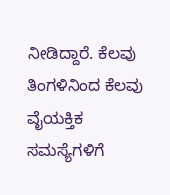ನೀಡಿದ್ದಾರೆ. ಕೆಲವು ತಿಂಗಳಿನಿಂದ ಕೆಲವು ವೈಯಕ್ತಿಕ ಸಮಸ್ಯೆಗಳಿಗೆ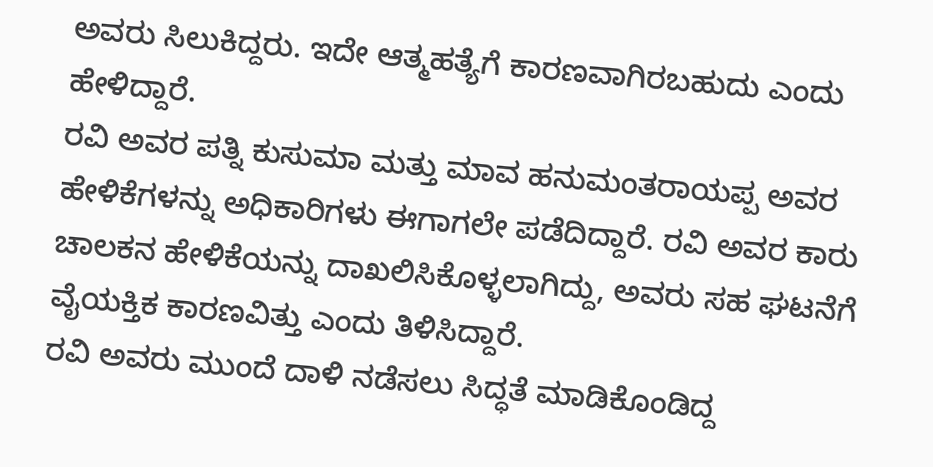ಅವರು ಸಿಲುಕಿದ್ದರು. ಇದೇ ಆತ್ಮಹತ್ಯೆಗೆ ಕಾರಣವಾಗಿರಬಹುದು ಎಂದು ಹೇಳಿದ್ದಾರೆ.
ರವಿ ಅವರ ಪತ್ನಿ ಕುಸುಮಾ ಮತ್ತು ಮಾವ ಹನುಮಂತರಾಯಪ್ಪ ಅವರ ಹೇಳಿಕೆಗಳನ್ನು ಅಧಿಕಾರಿಗಳು ಈಗಾಗಲೇ ಪಡೆದಿದ್ದಾರೆ. ರವಿ ಅವರ ಕಾರು ಚಾಲಕನ ಹೇಳಿಕೆಯನ್ನು ದಾಖಲಿಸಿಕೊಳ್ಳಲಾಗಿದ್ದು, ಅವರು ಸಹ ಘಟನೆಗೆ ವೈಯಕ್ತಿಕ ಕಾರಣವಿತ್ತು ಎಂದು ತಿಳಿಸಿದ್ದಾರೆ.
ರವಿ ಅವರು ಮುಂದೆ ದಾಳಿ ನಡೆಸಲು ಸಿದ್ಧತೆ ಮಾಡಿಕೊಂಡಿದ್ದ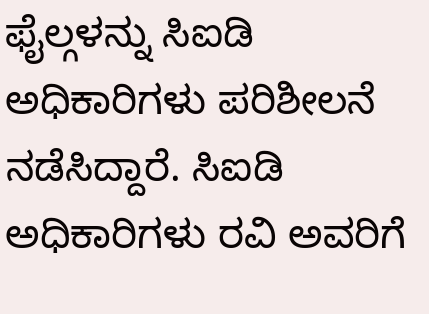ಫೈಲ್ಗಳನ್ನು ಸಿಐಡಿ ಅಧಿಕಾರಿಗಳು ಪರಿಶೀಲನೆ ನಡೆಸಿದ್ದಾರೆ. ಸಿಐಡಿ ಅಧಿಕಾರಿಗಳು ರವಿ ಅವರಿಗೆ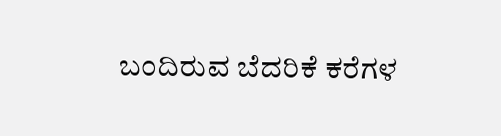ಬಂದಿರುವ ಬೆದರಿಕೆ ಕರೆಗಳ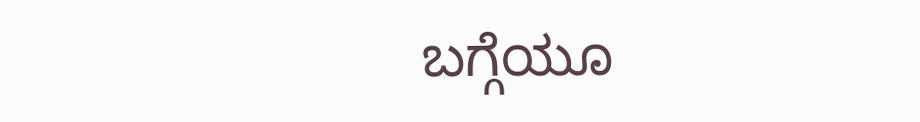ಬಗ್ಗೆಯೂ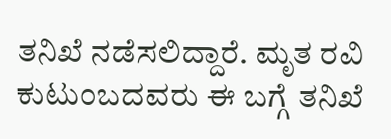ತನಿಖೆ ನಡೆಸಲಿದ್ದಾರೆ. ಮೃತ ರವಿ ಕುಟುಂಬದವರು ಈ ಬಗ್ಗೆ ತನಿಖೆ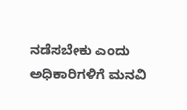ನಡೆಸಬೇಕು ಎಂದು ಅಧಿಕಾರಿಗಳಿಗೆ ಮನವಿ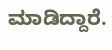ಮಾಡಿದ್ದಾರೆ.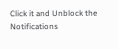Click it and Unblock the Notifications